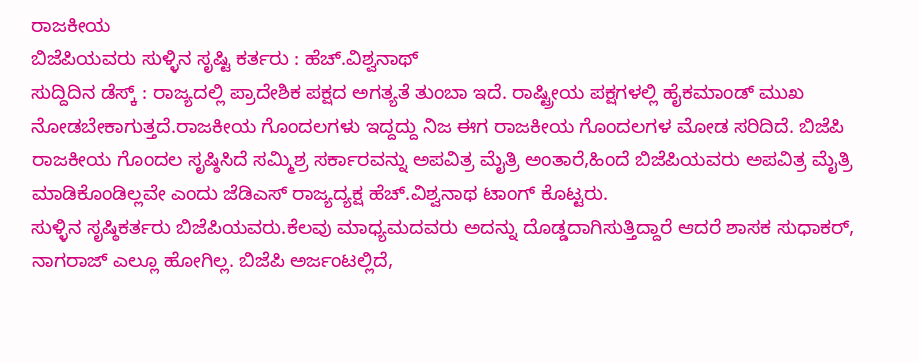ರಾಜಕೀಯ
ಬಿಜೆಪಿಯವರು ಸುಳ್ಳಿನ ಸೃಷ್ಟಿ ಕರ್ತರು : ಹೆಚ್.ವಿಶ್ವನಾಥ್
ಸುದ್ದಿದಿನ ಡೆಸ್ಕ್ : ರಾಜ್ಯದಲ್ಲಿ ಪ್ರಾದೇಶಿಕ ಪಕ್ಷದ ಅಗತ್ಯತೆ ತುಂಬಾ ಇದೆ. ರಾಷ್ಟ್ರೀಯ ಪಕ್ಷಗಳಲ್ಲಿ ಹೈಕಮಾಂಡ್ ಮುಖ ನೋಡಬೇಕಾಗುತ್ತದೆ.ರಾಜಕೀಯ ಗೊಂದಲಗಳು ಇದ್ದದ್ದು ನಿಜ ಈಗ ರಾಜಕೀಯ ಗೊಂದಲಗಳ ಮೋಡ ಸರಿದಿದೆ. ಬಿಜೆಪಿ ರಾಜಕೀಯ ಗೊಂದಲ ಸೃಷ್ಠಿಸಿದೆ ಸಮ್ಮಿಶ್ರ ಸರ್ಕಾರವನ್ನು ಅಪವಿತ್ರ ಮೈತ್ರಿ ಅಂತಾರೆ,ಹಿಂದೆ ಬಿಜೆಪಿಯವರು ಅಪವಿತ್ರ ಮೈತ್ರಿ ಮಾಡಿಕೊಂಡಿಲ್ಲವೇ ಎಂದು ಜೆಡಿಎಸ್ ರಾಜ್ಯದ್ಯಕ್ಷ ಹೆಚ್.ವಿಶ್ವನಾಥ ಟಾಂಗ್ ಕೊಟ್ಟರು.
ಸುಳ್ಳಿನ ಸೃಷ್ಠಿಕರ್ತರು ಬಿಜೆಪಿಯವರು.ಕೆಲವು ಮಾಧ್ಯಮದವರು ಅದನ್ನು ದೊಡ್ಡದಾಗಿಸುತ್ತಿದ್ದಾರೆ ಆದರೆ ಶಾಸಕ ಸುಧಾಕರ್, ನಾಗರಾಜ್ ಎಲ್ಲೂ ಹೋಗಿಲ್ಲ. ಬಿಜೆಪಿ ಅರ್ಜಂಟಲ್ಲಿದೆ,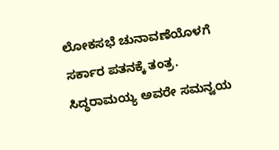ಲೋಕಸಭೆ ಚುನಾವಣೆಯೊಳಗೆ ಸರ್ಕಾರ ಪತನಕ್ಕೆ ತಂತ್ರ.
ಸಿದ್ಧರಾಮಯ್ಯ ಅವರೇ ಸಮನ್ವಯ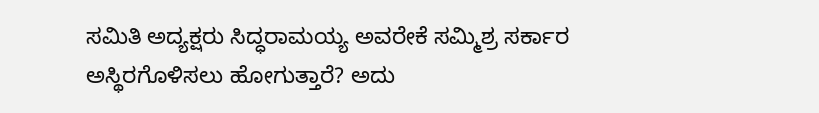ಸಮಿತಿ ಅದ್ಯಕ್ಷರು ಸಿದ್ಧರಾಮಯ್ಯ ಅವರೇಕೆ ಸಮ್ಮಿಶ್ರ ಸರ್ಕಾರ ಅಸ್ಥಿರಗೊಳಿಸಲು ಹೋಗುತ್ತಾರೆ? ಅದು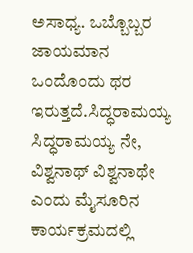ಅಸಾಧ್ಯ. ಒಬ್ಬೊಬ್ಬರ ಜಾಯಮಾನ ಒಂದೊಂದು ಥರ ಇರುತ್ತದೆ.ಸಿದ್ಧರಾಮಯ್ಯ ಸಿದ್ಧರಾಮಯ್ಯ ನೇ, ವಿಶ್ವನಾಥ್ ವಿಶ್ವನಾಥೇ ಎಂದು ಮೈಸೂರಿನ ಕಾರ್ಯಕ್ರಮದಲ್ಲಿ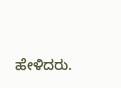ಹೇಳಿದರು.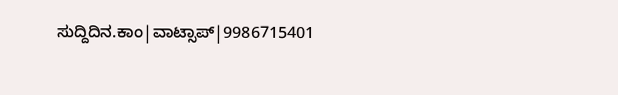ಸುದ್ದಿದಿನ.ಕಾಂ|ವಾಟ್ಸಾಪ್|9986715401